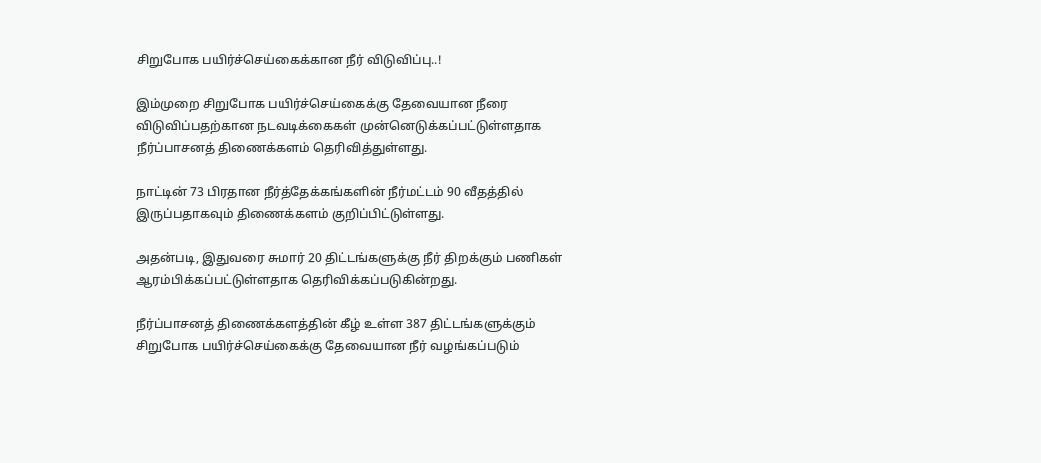சிறுபோக பயிர்ச்செய்கைக்கான நீர் விடுவிப்பு..!

இம்முறை சிறுபோக பயிர்ச்செய்கைக்கு தேவையான நீரை விடுவிப்பதற்கான நடவடிக்கைகள் முன்னெடுக்கப்பட்டுள்ளதாக நீர்ப்பாசனத் திணைக்களம் தெரிவித்துள்ளது.

நாட்டின் 73 பிரதான நீர்த்தேக்கங்களின் நீர்மட்டம் 90 வீதத்தில் இருப்பதாகவும் திணைக்களம் குறிப்பிட்டுள்ளது.

அதன்படி, இதுவரை சுமார் 20 திட்டங்களுக்கு நீர் திறக்கும் பணிகள் ஆரம்பிக்கப்பட்டுள்ளதாக தெரிவிக்கப்படுகின்றது.

நீர்ப்பாசனத் திணைக்களத்தின் கீழ் உள்ள 387 திட்டங்களுக்கும் சிறுபோக பயிர்ச்செய்கைக்கு தேவையான நீர் வழங்கப்படும்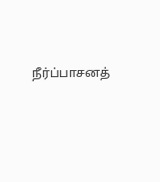நீர்ப்பாசனத்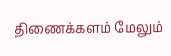திணைக்களம் மேலும்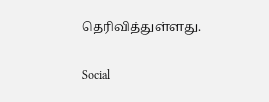தெரிவித்துள்ளது.

Social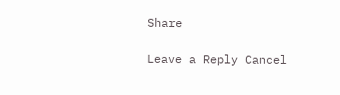Share

Leave a Reply Cancel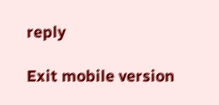reply

Exit mobile version